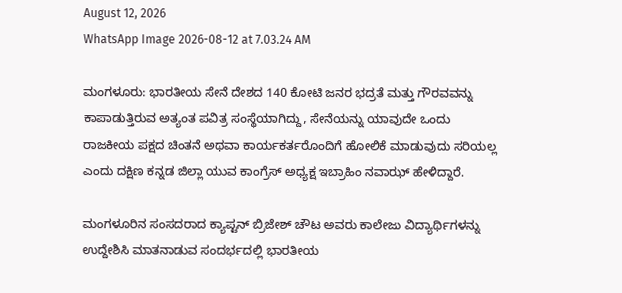August 12, 2026
WhatsApp Image 2026-08-12 at 7.03.24 AM

ಮಂಗಳೂರು: ಭಾರತೀಯ ಸೇನೆ ದೇಶದ 140 ಕೋಟಿ ಜನರ ಭದ್ರತೆ ಮತ್ತು ಗೌರವವನ್ನು ಕಾಪಾಡುತ್ತಿರುವ ಅತ್ಯಂತ ಪವಿತ್ರ ಸಂಸ್ಥೆಯಾಗಿದ್ದು, ಸೇನೆಯನ್ನು ಯಾವುದೇ ಒಂದು ರಾಜಕೀಯ ಪಕ್ಷದ ಚಿಂತನೆ ಅಥವಾ ಕಾರ್ಯಕರ್ತರೊಂದಿಗೆ ಹೋಲಿಕೆ ಮಾಡುವುದು ಸರಿಯಲ್ಲ ಎಂದು ದಕ್ಷಿಣ ಕನ್ನಡ ಜಿಲ್ಲಾ ಯುವ ಕಾಂಗ್ರೆಸ್ ಅಧ್ಯಕ್ಷ ಇಬ್ರಾಹಿಂ ನವಾಝ್ ಹೇಳಿದ್ದಾರೆ.

ಮಂಗಳೂರಿನ ಸಂಸದರಾದ ಕ್ಯಾಪ್ಟನ್ ಬ್ರಿಜೇಶ್ ಚೌಟ ಅವರು ಕಾಲೇಜು ವಿದ್ಯಾರ್ಥಿಗಳನ್ನು ಉದ್ದೇಶಿಸಿ ಮಾತನಾಡುವ ಸಂದರ್ಭದಲ್ಲಿ ಭಾರತೀಯ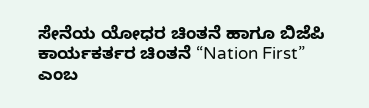ಸೇನೆಯ ಯೋಧರ ಚಿಂತನೆ ಹಾಗೂ ಬಿಜೆಪಿ ಕಾರ್ಯಕರ್ತರ ಚಿಂತನೆ “Nation First” ಎಂಬ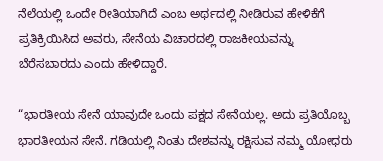ನೆಲೆಯಲ್ಲಿ ಒಂದೇ ರೀತಿಯಾಗಿದೆ ಎಂಬ ಅರ್ಥದಲ್ಲಿ ನೀಡಿರುವ ಹೇಳಿಕೆಗೆ ಪ್ರತಿಕ್ರಿಯಿಸಿದ ಅವರು, ಸೇನೆಯ ವಿಚಾರದಲ್ಲಿ ರಾಜಕೀಯವನ್ನು ಬೆರೆಸಬಾರದು ಎಂದು ಹೇಳಿದ್ದಾರೆ.

“ಭಾರತೀಯ ಸೇನೆ ಯಾವುದೇ ಒಂದು ಪಕ್ಷದ ಸೇನೆಯಲ್ಲ. ಅದು ಪ್ರತಿಯೊಬ್ಬ ಭಾರತೀಯನ ಸೇನೆ. ಗಡಿಯಲ್ಲಿ ನಿಂತು ದೇಶವನ್ನು ರಕ್ಷಿಸುವ ನಮ್ಮ ಯೋಧರು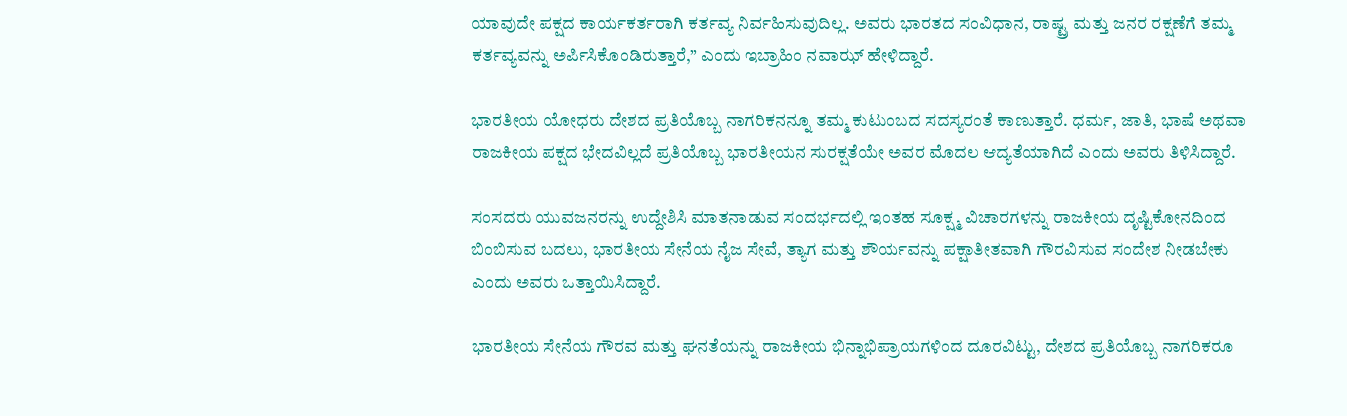ಯಾವುದೇ ಪಕ್ಷದ ಕಾರ್ಯಕರ್ತರಾಗಿ ಕರ್ತವ್ಯ ನಿರ್ವಹಿಸುವುದಿಲ್ಲ. ಅವರು ಭಾರತದ ಸಂವಿಧಾನ, ರಾಷ್ಟ್ರ ಮತ್ತು ಜನರ ರಕ್ಷಣೆಗೆ ತಮ್ಮ ಕರ್ತವ್ಯವನ್ನು ಅರ್ಪಿಸಿಕೊಂಡಿರುತ್ತಾರೆ,” ಎಂದು ಇಬ್ರಾಹಿಂ ನವಾಝ್ ಹೇಳಿದ್ದಾರೆ.

ಭಾರತೀಯ ಯೋಧರು ದೇಶದ ಪ್ರತಿಯೊಬ್ಬ ನಾಗರಿಕನನ್ನೂ ತಮ್ಮ ಕುಟುಂಬದ ಸದಸ್ಯರಂತೆ ಕಾಣುತ್ತಾರೆ. ಧರ್ಮ, ಜಾತಿ, ಭಾಷೆ ಅಥವಾ ರಾಜಕೀಯ ಪಕ್ಷದ ಭೇದವಿಲ್ಲದೆ ಪ್ರತಿಯೊಬ್ಬ ಭಾರತೀಯನ ಸುರಕ್ಷತೆಯೇ ಅವರ ಮೊದಲ ಆದ್ಯತೆಯಾಗಿದೆ ಎಂದು ಅವರು ತಿಳಿಸಿದ್ದಾರೆ.

ಸಂಸದರು ಯುವಜನರನ್ನು ಉದ್ದೇಶಿಸಿ ಮಾತನಾಡುವ ಸಂದರ್ಭದಲ್ಲಿ ಇಂತಹ ಸೂಕ್ಷ್ಮ ವಿಚಾರಗಳನ್ನು ರಾಜಕೀಯ ದೃಷ್ಟಿಕೋನದಿಂದ ಬಿಂಬಿಸುವ ಬದಲು, ಭಾರತೀಯ ಸೇನೆಯ ನೈಜ ಸೇವೆ, ತ್ಯಾಗ ಮತ್ತು ಶೌರ್ಯವನ್ನು ಪಕ್ಷಾತೀತವಾಗಿ ಗೌರವಿಸುವ ಸಂದೇಶ ನೀಡಬೇಕು ಎಂದು ಅವರು ಒತ್ತಾಯಿಸಿದ್ದಾರೆ.

ಭಾರತೀಯ ಸೇನೆಯ ಗೌರವ ಮತ್ತು ಘನತೆಯನ್ನು ರಾಜಕೀಯ ಭಿನ್ನಾಭಿಪ್ರಾಯಗಳಿಂದ ದೂರವಿಟ್ಟು, ದೇಶದ ಪ್ರತಿಯೊಬ್ಬ ನಾಗರಿಕರೂ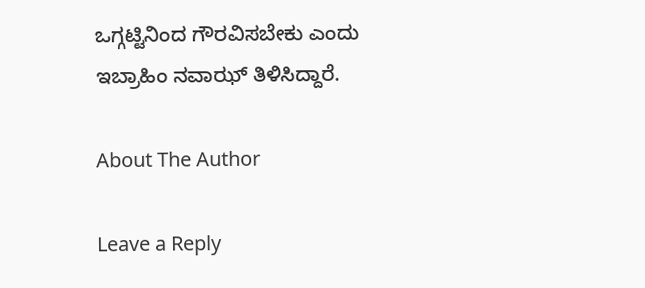ಒಗ್ಗಟ್ಟಿನಿಂದ ಗೌರವಿಸಬೇಕು ಎಂದು ಇಬ್ರಾಹಿಂ ನವಾಝ್ ತಿಳಿಸಿದ್ದಾರೆ.

About The Author

Leave a Reply